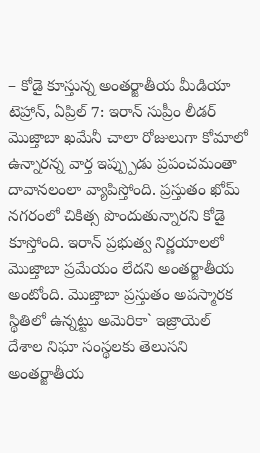– కోడై కూస్తున్న అంతర్జాతీయ మీడియా
టెహ్రాన్, ఏప్రిల్ 7: ఇరాన్ సుప్రీం లీడర్ మొజ్తాబా ఖమేనీ చాలా రోజులుగా కోమాలో ఉన్నారన్న వార్త ఇప్ప్పుడు ప్రపంచమంతా దావానలంలా వ్యాపిస్తోంది. ప్రస్తుతం ఖోమ్ నగరంలో చికిత్స పొందుతున్నారని కోడై కూస్తోంది. ఇరాన్ ప్రభుత్వ నిర్ణయాలలో మొజ్తాబా ప్రమేయం లేదని అంతర్జాతీయ అంటోంది. మొజ్తాబా ప్రస్తుతం అపస్మారక స్థితిలో ఉన్నట్టు అమెరికా` ఇజ్రాయెల్ దేశాల నిఘా సంస్థలకు తెలుసని అంతర్జాతీయ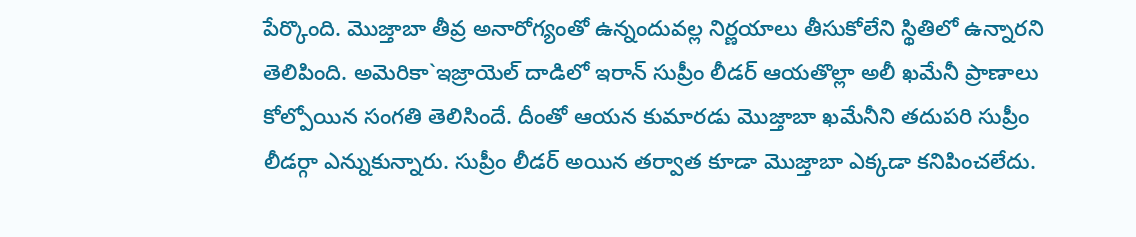పేర్కొంది. మొజ్తాబా తీవ్ర అనారోగ్యంతో ఉన్నందువల్ల నిర్ణయాలు తీసుకోలేని స్థితిలో ఉన్నారని తెలిపింది. అమెరికా`ఇజ్రాయెల్ దాడిలో ఇరాన్ సుప్రీం లీడర్ ఆయతొల్లా అలీ ఖమేనీ ప్రాణాలు కోల్పోయిన సంగతి తెలిసిందే. దీంతో ఆయన కుమారడు మొజ్తాబా ఖమేనీని తదుపరి సుప్రీం లీడర్గా ఎన్నుకున్నారు. సుప్రీం లీడర్ అయిన తర్వాత కూడా మొజ్తాబా ఎక్కడా కనిపించలేదు.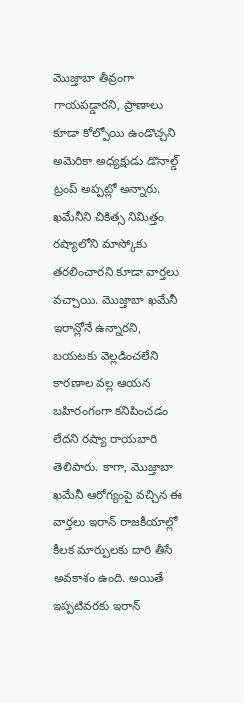మొజ్తాబా తీవ్రంగా గాయపడ్డారని, ప్రాణాలు కూడా కోల్పోయి ఉండొచ్చని అమెరికా అధ్యక్షుడు డొనాల్డ్ ట్రంప్ అప్పట్లో అన్నారు. ఖమేనీని చికిత్స నిమిత్తం రష్యాలోని మాస్కోకు తరలించారని కూడా వార్తలు వచ్చాయి. మొజ్తాబా ఖమేనీ ఇరాన్లోనే ఉన్నారని, బయటకు వెల్లడించలేని కారణాల వల్ల ఆయన బహిరంగంగా కనిపించడం లేదని రష్యా రాయబారి తెలిపారు. కాగా, మొజ్తాబా ఖమేనీ ఆరోగ్యంపై వచ్చిన ఈ వార్తలు ఇరాన్ రాజకీయాల్లో కీలక మార్పులకు దారి తీసే అవకాశం ఉంది. అయితే ఇప్పటివరకు ఇరాన్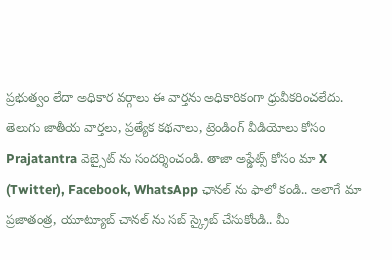ప్రభుత్వం లేదా అధికార వర్గాలు ఈ వార్తను అధికారికంగా ధ్రువీకరించలేదు.
తెలుగు జాతీయ వార్తలు, ప్రత్యేక కథనాలు, ట్రెండింగ్ వీడియోలు కోసం Prajatantra వెబ్సైట్ ను సందర్శించండి. తాజా అప్డేట్స్ కోసం మా X (Twitter), Facebook, WhatsApp ఛానల్ ను ఫాలో కండి.. అలాగే మా ప్రజాతంత్ర, యూట్యూబ్ చానల్ ను సబ్ స్క్రైబ్ చేసుకోండి.. మీ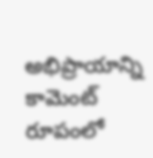అభిప్రాయాన్ని కామెంట్ రూపంలో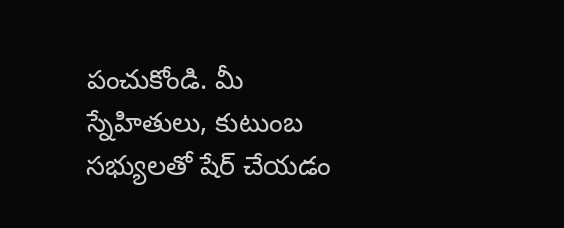పంచుకోండి. మీ స్నేహితులు, కుటుంబ సభ్యులతో షేర్ చేయడం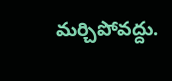మర్చిపోవద్దు.